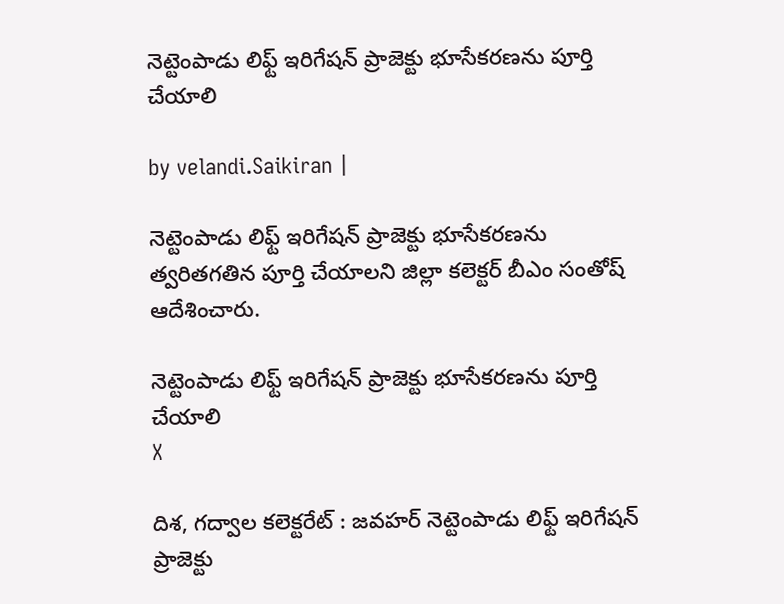నెట్టెంపాడు లిఫ్ట్ ఇరిగేషన్ ప్రాజెక్టు భూసేకరణను పూర్తి చేయాలి

by velandi.Saikiran |

నెట్టెంపాడు లిఫ్ట్ ఇరిగేషన్ ప్రాజెక్టు భూసేకరణను త్వరితగతిన పూర్తి చేయాలని జిల్లా కలెక్టర్ బీఎం సంతోష్ ఆదేశించారు.

నెట్టెంపాడు లిఫ్ట్ ఇరిగేషన్ ప్రాజెక్టు భూసేకరణను పూర్తి చేయాలి
X

దిశ, గద్వాల కలెక్టరేట్ : జవహర్ నెట్టెంపాడు లిఫ్ట్ ఇరిగేషన్ ప్రాజెక్టు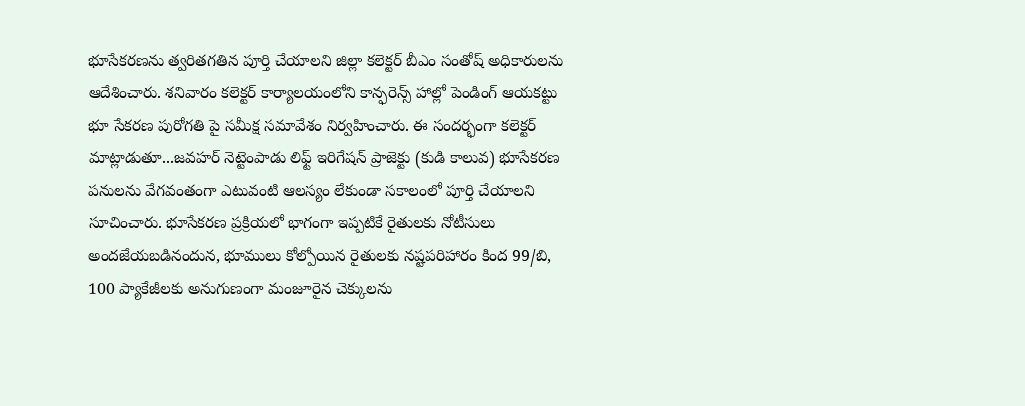భూసేకరణను త్వరితగతిన పూర్తి చేయాలని జిల్లా కలెక్టర్ బీఎం సంతోష్ అధికారులను ఆదేశించారు. శనివారం కలెక్టర్ కార్యాలయంలోని కాన్ఫరెన్స్ హాల్లో పెండింగ్ ఆయకట్టు భూ సేకరణ పురోగతి పై సమీక్ష సమావేశం నిర్వహించారు. ఈ సందర్భంగా కలెక్టర్ మాట్లాడుతూ...జవహర్ నెట్టెంపాడు లిఫ్ట్ ఇరిగేషన్ ప్రాజెక్టు (కుడి కాలువ) భూసేకరణ పనులను వేగవంతంగా ఎటువంటి ఆలస్యం లేకుండా సకాలంలో పూర్తి చేయాలని సూచించారు. భూసేకరణ ప్రక్రియలో భాగంగా ఇప్పటికే రైతులకు నోటీసులు అందజేయబడినందున, భూములు కోల్పోయిన రైతులకు నష్టపరిహారం కింద 99/బి, 100 ప్యాకేజీలకు అనుగుణంగా మంజూరైన చెక్కులను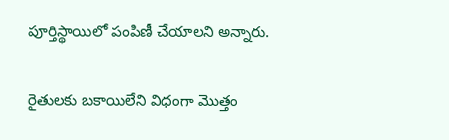పూర్తిస్థాయిలో పంపిణీ చేయాలని అన్నారు.

రైతులకు బకాయిలేని విధంగా మొత్తం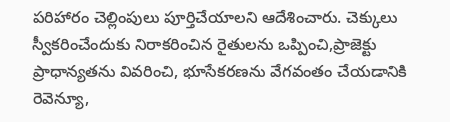పరిహారం చెల్లింపులు పూర్తిచేయాలని ఆదేశించారు. చెక్కులు స్వీకరించేందుకు నిరాకరించిన రైతులను ఒప్పించి,ప్రాజెక్టు ప్రాధాన్యతను వివరించి, భూసేకరణను వేగవంతం చేయడానికి రెవెన్యూ,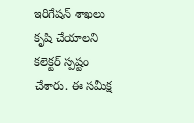ఇరిగేషన్ శాఖలు కృషి చేయాలని కలెక్టర్ స్పష్టం చేశారు. ఈ సమీక్ష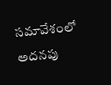సమావేశంలో అదనపు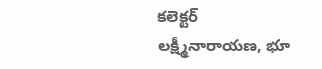కలెక్టర్ లక్ష్మీనారాయణ, భూ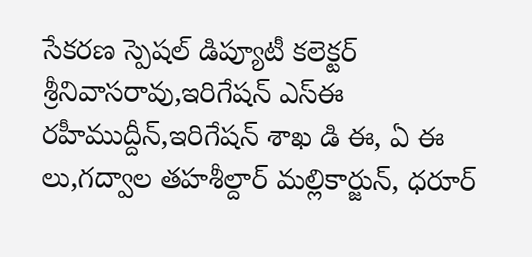సేకరణ స్పెషల్ డిప్యూటీ కలెక్టర్ శ్రీనివాసరావు,ఇరిగేషన్ ఎస్ఈ రహీముద్దీన్,ఇరిగేషన్ శాఖ డి ఈ, ఏ ఈ లు,గద్వాల తహశీల్దార్ మల్లికార్జున్, ధరూర్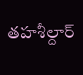తహశీల్దార్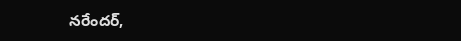నరేందర్,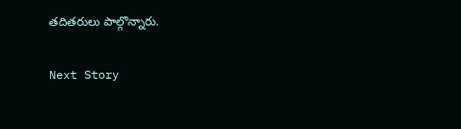తదితరులు పాల్గొన్నారు.

Next Story